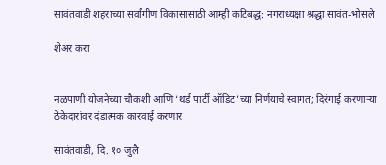सावंतवाडी शहराच्या सर्वांगीण विकासासाठी आम्ही कटिबद्ध: नगराध्यक्षा श्रद्धा सावंत-भोसले

शेअर करा


नळपाणी योजनेच्या चौकशी आणि ‘थर्ड पार्टी ऑडिट’च्या निर्णयाचे स्वागत; दिरंगाई करणाऱ्या ठेकेदारांवर दंडात्मक कारवाई करणार

सावंतवाडी, दि. १० जुलै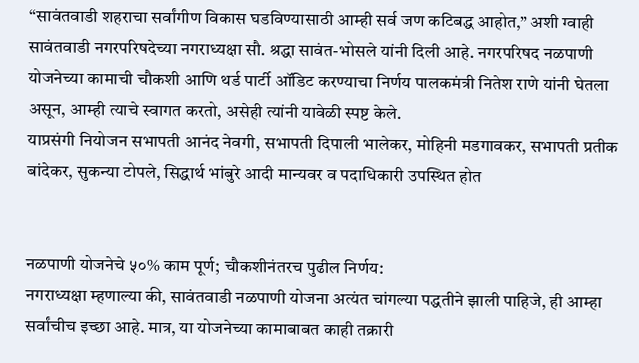“सावंतवाडी शहराचा सर्वांगीण विकास घडविण्यासाठी आम्ही सर्व जण कटिबद्ध आहोत,” अशी ग्वाही सावंतवाडी नगरपरिषदेच्या नगराध्यक्षा सौ. श्रद्धा सावंत-भोसले यांनी दिली आहे. नगरपरिषद नळपाणी योजनेच्या कामाची चौकशी आणि थर्ड पार्टी ऑडिट करण्याचा निर्णय पालकमंत्री नितेश राणे यांनी घेतला असून, आम्ही त्याचे स्वागत करतो, असेही त्यांनी यावेळी स्पष्ट केले.
याप्रसंगी नियोजन सभापती आनंद नेवगी, सभापती दिपाली भालेकर, मोहिनी मडगावकर, सभापती प्रतीक बांदेकर, सुकन्या टोपले, सिद्धार्थ भांबुरे आदी मान्यवर व पदाधिकारी उपस्थित होत


नळपाणी योजनेचे ५०% काम पूर्ण; चौकशीनंतरच पुढील निर्णय:
नगराध्यक्षा म्हणाल्या की, सावंतवाडी नळपाणी योजना अत्यंत चांगल्या पद्धतीने झाली पाहिजे, ही आम्हा सर्वांचीच इच्छा आहे. मात्र, या योजनेच्या कामाबाबत काही तक्रारी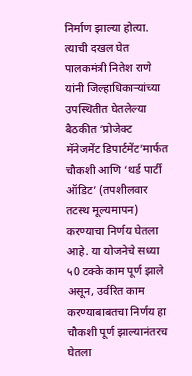निर्माण झाल्या होत्या. त्याची दखल घेत पालकमंत्री नितेश राणे यांनी जिल्हाधिकाऱ्यांच्या उपस्थितीत घेतलेल्या बैठकीत ‘प्रोजेक्ट मॅनेजमेंट डिपार्टमेंट’मार्फत चौकशी आणि ‘थर्ड पार्टी ऑडिट’ (तपशीलवार तटस्थ मूल्यमापन) करण्याचा निर्णय घेतला आहे. या योजनेचे सध्या ५0 टक्के काम पूर्ण झाले असून, उर्वरित काम करण्याबाबतचा निर्णय हा चौकशी पूर्ण झाल्यानंतरच घेतला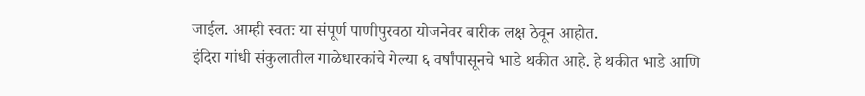जाईल. आम्ही स्वतः या संपूर्ण पाणीपुरवठा योजनेवर बारीक लक्ष ठेवून आहोत.
इंदिरा गांधी संकुलातील गाळेधारकांचे गेल्या ६ वर्षांपासूनचे भाडे थकीत आहे. हे थकीत भाडे आणि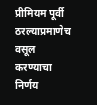प्रीमियम पूर्वी ठरल्याप्रमाणेच वसूल करण्याचा निर्णय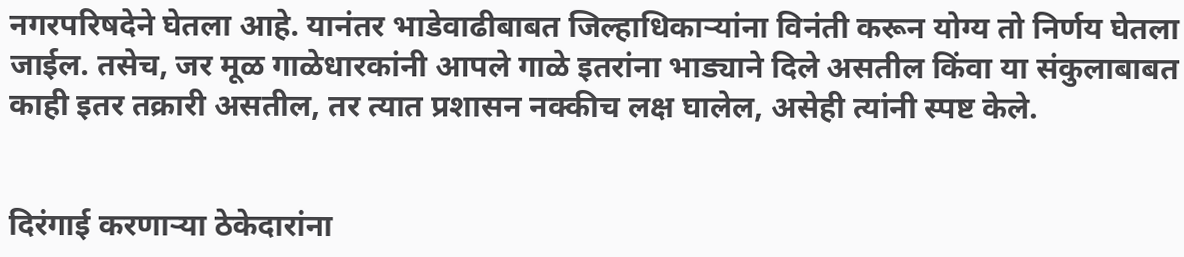नगरपरिषदेने घेतला आहे. यानंतर भाडेवाढीबाबत जिल्हाधिकाऱ्यांना विनंती करून योग्य तो निर्णय घेतला जाईल. तसेच, जर मूळ गाळेधारकांनी आपले गाळे इतरांना भाड्याने दिले असतील किंवा या संकुलाबाबत काही इतर तक्रारी असतील, तर त्यात प्रशासन नक्कीच लक्ष घालेल, असेही त्यांनी स्पष्ट केले.


दिरंगाई करणाऱ्या ठेकेदारांना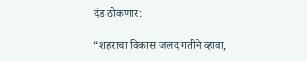दंड ठोकणार:

“शहराचा विकास जलद गतीने व्हावा,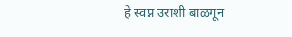हे स्वप्न उराशी बाळगून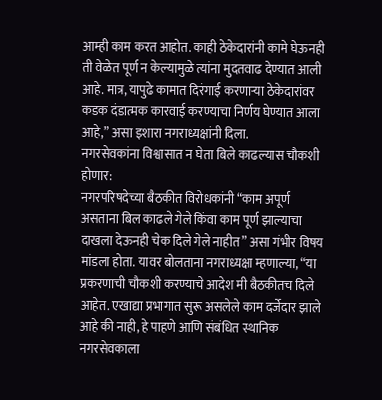आम्ही काम करत आहोत. काही ठेकेदारांनी कामे घेऊनही ती वेळेत पूर्ण न केल्यामुळे त्यांना मुदतवाढ देण्यात आली आहे. मात्र, यापुढे कामात दिरंगाई करणाऱ्या ठेकेदारांवर कडक दंडात्मक कारवाई करण्याचा निर्णय घेण्यात आला आहे,” असा इशारा नगराध्यक्षांनी दिला.
नगरसेवकांना विश्वासात न घेता बिले काढल्यास चौकशी होणार:
नगरपरिषदेच्या बैठकीत विरोधकांनी “काम अपूर्ण असताना बिल काढले गेले किंवा काम पूर्ण झाल्याचा दाखला देऊनही चेक दिले गेले नाहीत” असा गंभीर विषय मांडला होता. यावर बोलताना नगराध्यक्षा म्हणाल्या, “या प्रकरणाची चौकशी करण्याचे आदेश मी बैठकीतच दिले आहेत. एखाद्या प्रभागात सुरू असलेले काम दर्जेदार झाले आहे की नाही, हे पाहणे आणि संबंधित स्थानिक नगरसेवकाला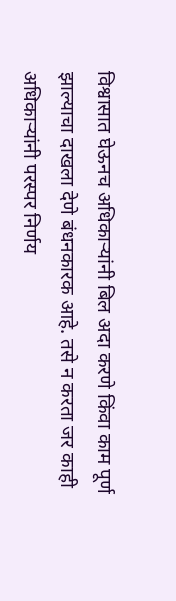विश्वासात घेऊनच अधिकाऱ्यांनी बिल अदा करणे किंवा काम पूर्ण झाल्याचा दाखला देणे बंधनकारक आहे. तसे न करता जर काही अधिकाऱ्यांनी परस्पर निर्णय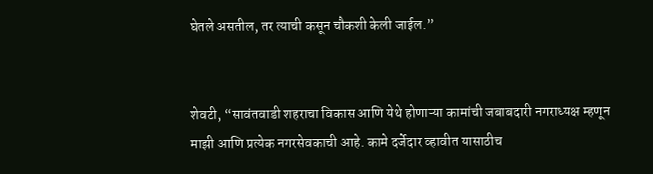घेतले असतील, तर त्याची कसून चौकशी केली जाईल.”


शेवटी, “सावंतवाडी शहराचा विकास आणि येथे होणाऱ्या कामांची जबाबदारी नगराध्यक्ष म्हणून माझी आणि प्रत्येक नगरसेवकाची आहे. कामे दर्जेदार व्हावीत यासाठीच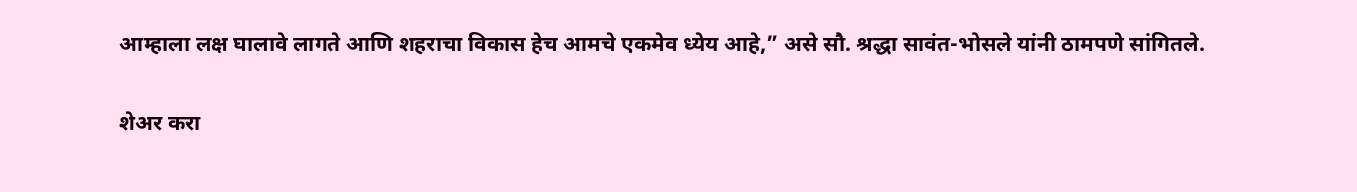आम्हाला लक्ष घालावे लागते आणि शहराचा विकास हेच आमचे एकमेव ध्येय आहे,” असे सौ. श्रद्धा सावंत-भोसले यांनी ठामपणे सांगितले.

शेअर करा